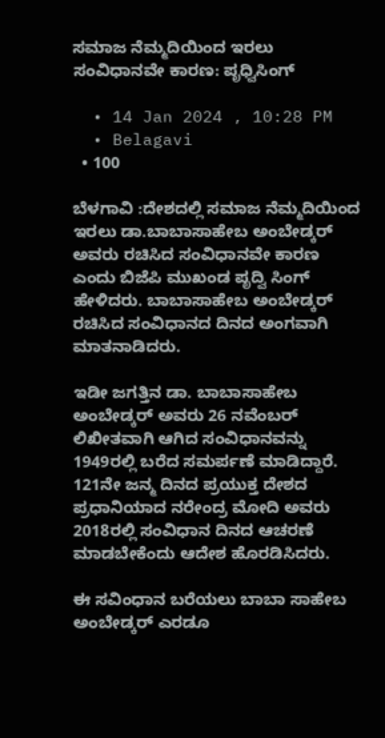ಸಮಾಜ ನೆಮ್ಮದಿಯಿಂದ ಇರಲು ಸಂವಿಧಾನವೇ ಕಾರಣ: ಪೃಧ್ವಿಸಿಂಗ್

  • 14 Jan 2024 , 10:28 PM
  • Belagavi
  • 100

ಬೆಳಗಾವಿ :ದೇಶದಲ್ಲಿ ಸಮಾಜ ನೆಮ್ಮದಿಯಿಂದ ಇರಲು ಡಾ.ಬಾಬಾಸಾಹೇಬ ಅಂಬೇಡ್ಕರ್ ಅವರು ರಚಿಸಿದ ಸಂವಿಧಾನವೇ ಕಾರಣ ಎಂದು ಬಿಜೆಪಿ ಮುಖಂಡ ಪೃದ್ವಿ ಸಿಂಗ್ ಹೇಳಿದರು. ಬಾಬಾಸಾಹೇಬ ಅಂಬೇಡ್ಕರ್ ರಚಿಸಿದ ಸಂವಿಧಾನದ ದಿನದ ಅಂಗವಾಗಿ ಮಾತನಾಡಿದರು.

ಇಡೀ ಜಗತ್ತಿನ ಡಾ. ಬಾಬಾಸಾಹೇಬ ಅಂಬೇಡ್ಕರ್ ಅವರು 26 ನವೆಂಬರ್ ಲಿಖೀತವಾಗಿ ಆಗಿದ ಸಂವಿಧಾನವನ್ನು 1949ರಲ್ಲಿ ಬರೆದ ಸಮರ್ಪಣೆ ಮಾಡಿದ್ದಾರೆ. 121ನೇ ಜನ್ಮ ದಿನದ ಪ್ರಯುಕ್ತ ದೇಶದ ಪ್ರಧಾನಿಯಾದ ನರೇಂದ್ರ ಮೋದಿ ಅವರು 2018ರಲ್ಲಿ ಸಂವಿಧಾನ ದಿನದ ಆಚರಣೆ ಮಾಡಬೇಕೆಂದು ಆದೇಶ ಹೊರಡಿಸಿದರು.

ಈ ಸವಿಂಧಾನ ಬರೆಯಲು ಬಾಬಾ ಸಾಹೇಬ ಅಂಬೇಡ್ಕರ್ ಎರಡೂ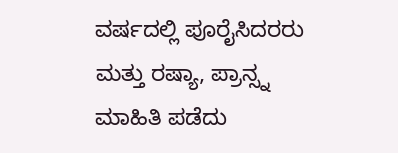ವರ್ಷದಲ್ಲಿ ಪೂರೈಸಿದರರು ಮತ್ತು ರಷ್ಯಾ, ಪ್ರಾನ್ಸ್ನ ಮಾಹಿತಿ ಪಡೆದು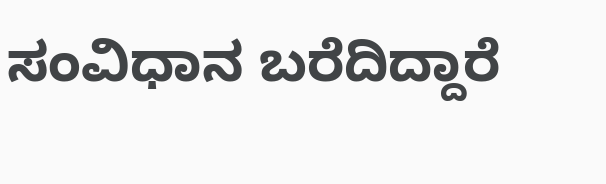ಸಂವಿಧಾನ ಬರೆದಿದ್ದಾರೆ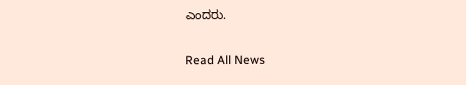ಎಂದರು.

Read All News